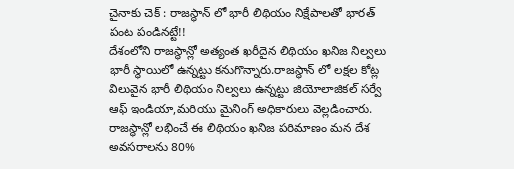చైనాకు చెక్ : రాజస్థాన్ లో భారీ లిథియం నిక్షేపాలతో భారత్ పంట పండినట్టే!!
దేశంలోని రాజస్థాన్లో అత్యంత ఖరీదైన లిథియం ఖనిజ నిల్వలు భారీ స్థాయిలో ఉన్నట్టు కనుగొన్నారు.రాజస్థాన్ లో లక్షల కోట్ల విలువైన భారీ లిథియం నిల్వలు ఉన్నట్టు జియోలాజికల్ సర్వే ఆఫ్ ఇండియా,మరియు మైనింగ్ అధికారులు వెల్లడించారు. రాజస్థాన్లో లభించే ఈ లిథియం ఖనిజ పరిమాణం మన దేశ అవసరాలను 80%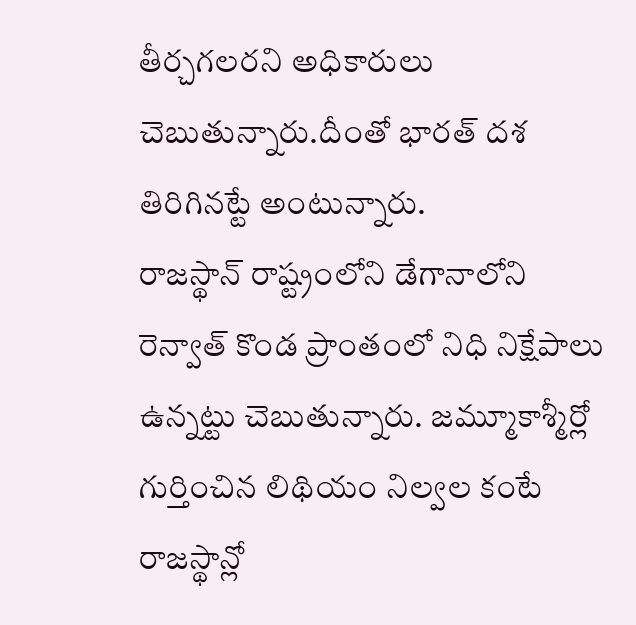తీర్చగలరని అధికారులు చెబుతున్నారు.దీంతో భారత్ దశ తిరిగినట్టే అంటున్నారు.
రాజస్థాన్ రాష్ట్రంలోని డేగానాలోని రెన్వాత్ కొండ ప్రాంతంలో నిధి నిక్షేపాలు ఉన్నట్టు చెబుతున్నారు. జమ్మూకాశ్మీర్లో గుర్తించిన లిథియం నిల్వల కంటే రాజస్థాన్లో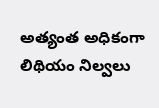అత్యంత అధికంగా లిథియం నిల్వలు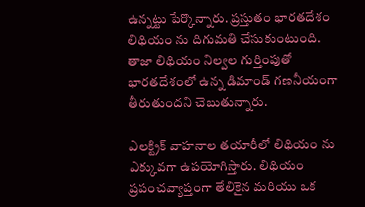ఉన్నట్టు పేర్కొన్నారు. ప్రస్తుతం భారతదేశం లిథియం ను దిగుమతి చేసుకుంటుంది. తాజా లిథియం నిల్వల గుర్తింపుతో భారతదేశంలో ఉన్న డిమాండ్ గణనీయంగా తీరుతుందని చెబుతున్నారు.

ఎలక్ట్రిక్ వాహనాల తయారీలో లిథియం ను ఎక్కువగా ఉపయోగిస్తారు. లిథియం ప్రపంచవ్యాప్తంగా తేలికైన మరియు ఒక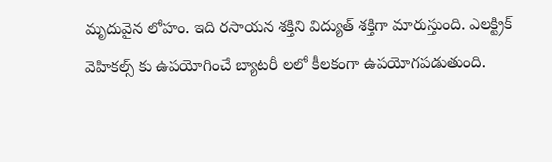మృదువైన లోహం. ఇది రసాయన శక్తిని విద్యుత్ శక్తిగా మారుస్తుంది. ఎలక్ట్రిక్ వెహికల్స్ కు ఉపయోగించే బ్యాటరీ లలో కీలకంగా ఉపయోగపడుతుంది.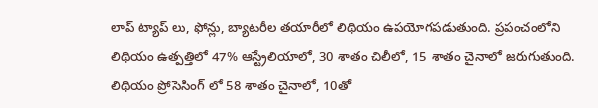లాప్ ట్యాప్ లు, ఫోన్లు, బ్యాటరీల తయారీలో లిథియం ఉపయోగపడుతుంది. ప్రపంచంలోని లిథియం ఉత్పత్తిలో 47% ఆస్ట్రేలియాలో, 30 శాతం చిలీలో, 15 శాతం చైనాలో జరుగుతుంది.
లిథియం ప్రోసెసింగ్ లో 58 శాతం చైనాలో, 10తో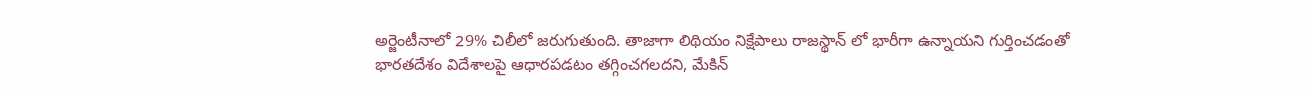అర్జెంటీనాలో 29% చిలీలో జరుగుతుంది. తాజాగా లిథియం నిక్షేపాలు రాజస్థాన్ లో భారీగా ఉన్నాయని గుర్తించడంతో భారతదేశం విదేశాలపై ఆధారపడటం తగ్గించగలదని, మేకిన్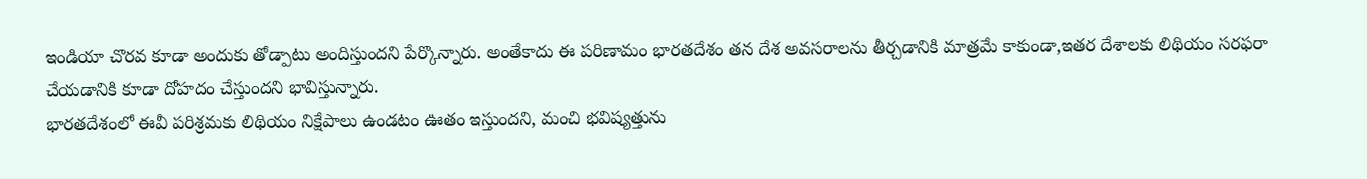ఇండియా చొరవ కూడా అందుకు తోడ్పాటు అందిస్తుందని పేర్కొన్నారు. అంతేకాదు ఈ పరిణామం భారతదేశం తన దేశ అవసరాలను తీర్చడానికి మాత్రమే కాకుండా,ఇతర దేశాలకు లిథియం సరఫరా చేయడానికి కూడా దోహదం చేస్తుందని భావిస్తున్నారు.
భారతదేశంలో ఈవీ పరిశ్రమకు లిథియం నిక్షేపాలు ఉండటం ఊతం ఇస్తుందని, మంచి భవిష్యత్తును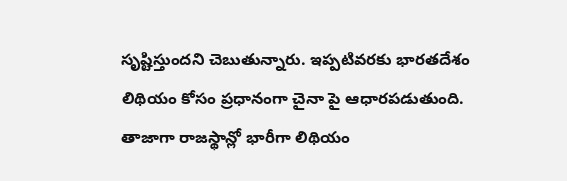సృష్టిస్తుందని చెబుతున్నారు. ఇప్పటివరకు భారతదేశం లిథియం కోసం ప్రధానంగా చైనా పై ఆధారపడుతుంది. తాజాగా రాజస్థాన్లో భారీగా లిథియం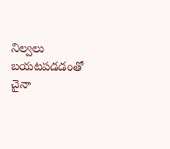నిల్వలు బయటపడడంతో చైనా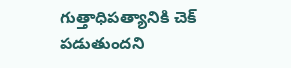గుత్తాధిపత్యానికి చెక్ పడుతుందని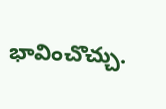భావించొచ్చు.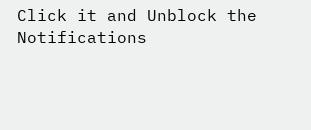Click it and Unblock the Notifications